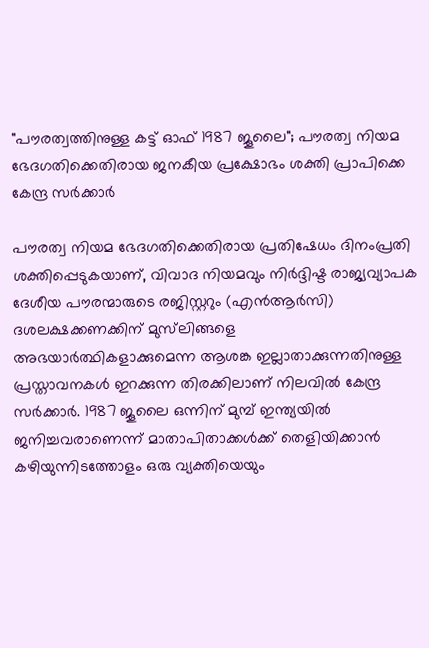"പൗരത്വത്തിനുള്ള കട്ട് ഓഫ് 1987 ജൂലൈ"; പൗരത്വ നിയമ ഭേദഗതിക്കെതിരായ ജനകീയ പ്രക്ഷോഭം ശക്തി പ്രാപിക്കെ കേന്ദ്ര സർക്കാർ

പൗരത്വ നിയമ ഭേദഗതിക്കെതിരായ പ്രതിഷേധം ദിനംപ്രതി ശക്തിപ്പെടുകയാണ്, വിവാദ നിയമവും നിർദ്ദിഷ്ട രാജ്യവ്യാപക ദേശീയ പൗരന്മാരുടെ രജിസ്റ്ററും (എൻ‌ആർ‌സി) ദശലക്ഷക്കണക്കിന് മുസ്‌ലിങ്ങളെ അഭയാർത്ഥികളാക്കുമെന്ന ആശങ്ക ഇല്ലാതാക്കുന്നതിനുള്ള പ്രസ്താവനകൾ ഇറക്കുന്ന തിരക്കിലാണ് നിലവിൽ കേന്ദ്ര സർക്കാർ. 1987 ജൂലൈ ഒന്നിന് മുമ്പ് ഇന്ത്യയിൽ ജനിച്ചവരാണെന്ന് മാതാപിതാക്കൾക്ക് തെളിയിക്കാൻ കഴിയുന്നിടത്തോളം ഒരു വ്യക്തിയെയും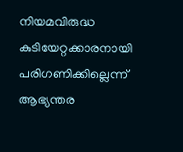നിയമവിരുദ്ധ കുടിയേറ്റക്കാരനായി പരിഗണിക്കില്ലെന്ന് ആഭ്യന്തര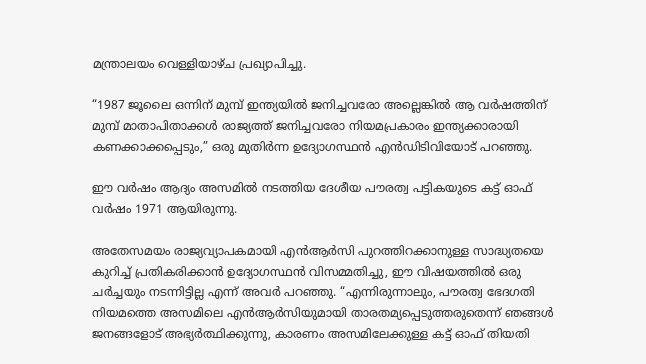മന്ത്രാലയം വെള്ളിയാഴ്ച പ്രഖ്യാപിച്ചു.

“1987 ജൂലൈ ഒന്നിന് മുമ്പ് ഇന്ത്യയിൽ ജനിച്ചവരോ അല്ലെങ്കിൽ ആ വർഷത്തിന് മുമ്പ് മാതാപിതാക്കൾ രാജ്യത്ത് ജനിച്ചവരോ നിയമപ്രകാരം ഇന്ത്യക്കാരായി കണക്കാക്കപ്പെടും,” ഒരു മുതിർന്ന ഉദ്യോഗസ്ഥൻ എൻ‌ഡി‌ടി‌വിയോട് പറഞ്ഞു.

ഈ വർഷം ആദ്യം അസമിൽ നടത്തിയ ദേശീയ പൗരത്വ പട്ടികയുടെ കട്ട് ഓഫ് വർഷം 1971 ആയിരുന്നു.

അതേസമയം രാജ്യവ്യാപകമായി എൻ‌ആർ‌സി പുറത്തിറക്കാനുള്ള സാദ്ധ്യതയെ കുറിച്ച് പ്രതികരിക്കാൻ ഉദ്യോഗസ്ഥൻ വിസമ്മതിച്ചു, ഈ വിഷയത്തിൽ ഒരു ചർച്ചയും നടന്നിട്ടില്ല എന്ന് അവർ പറഞ്ഞു. “എന്നിരുന്നാലും, പൗരത്വ ഭേദഗതി നിയമത്തെ അസമിലെ എൻ‌ആർ‌സിയുമായി താരതമ്യപ്പെടുത്തരുതെന്ന് ഞങ്ങൾ ജനങ്ങളോട് അഭ്യർത്ഥിക്കുന്നു, കാരണം അസമിലേക്കുള്ള കട്ട് ഓഫ് തിയതി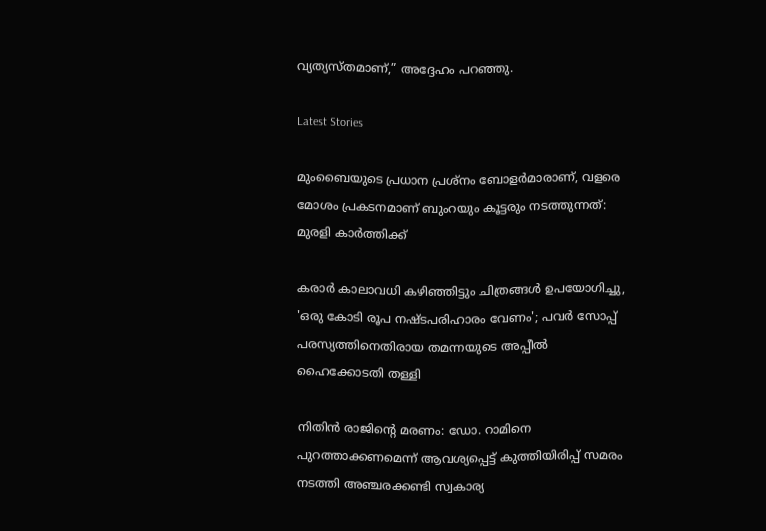വ്യത്യസ്തമാണ്,” അദ്ദേഹം പറഞ്ഞു.

Latest Stories

മുംബൈയുടെ പ്രധാന പ്രശ്നം ബോളർമാരാണ്, വളരെ മോശം പ്രകടനമാണ് ബുംറയും കൂട്ടരും നടത്തുന്നത്: മുരളി കാർത്തിക്ക്

കരാര്‍ കാലാവധി കഴിഞ്ഞിട്ടും ചിത്രങ്ങള്‍ ഉപയോഗിച്ചു, 'ഒരു കോടി രൂപ നഷ്ടപരിഹാരം വേണം'; പവർ സോപ്പ് പരസ്യത്തിനെതിരായ തമന്നയുടെ അപ്പീൽ ഹൈക്കോടതി തള്ളി

നിതിന്‍ രാജിന്റെ മരണം: ഡോ. റാമിനെ പുറത്താക്കണമെന്ന് ആവശ്യപ്പെട്ട് കുത്തിയിരിപ്പ് സമരം നടത്തി അഞ്ചരക്കണ്ടി സ്വകാര്യ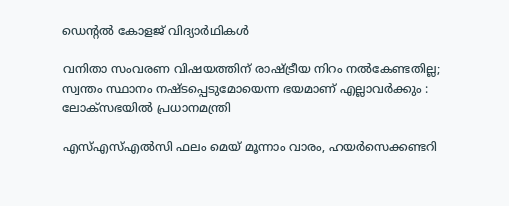ഡെന്റല്‍ കോളജ് വിദ്യാര്‍ഥികള്‍

വനിതാ സംവരണ വിഷയത്തിന് രാഷ്ട്രീയ നിറം നൽകേണ്ടതില്ല; സ്വന്തം സ്ഥാനം നഷ്ടപ്പെടുമോയെന്ന ഭയമാണ് എല്ലാവർക്കും : ലോക്‌സഭയിൽ പ്രധാനമന്ത്രി

എസ്എസ്എൽസി ഫലം മെയ് മൂന്നാം വാരം, ഹയർസെക്കണ്ടറി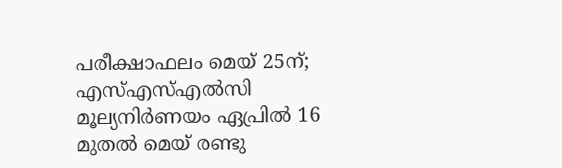പരീക്ഷാഫലം മെയ് 25ന്; എസ്എസ്എൽസി മൂല്യനിർണയം ഏപ്രിൽ 16 മുതൽ മെയ്‌ രണ്ടു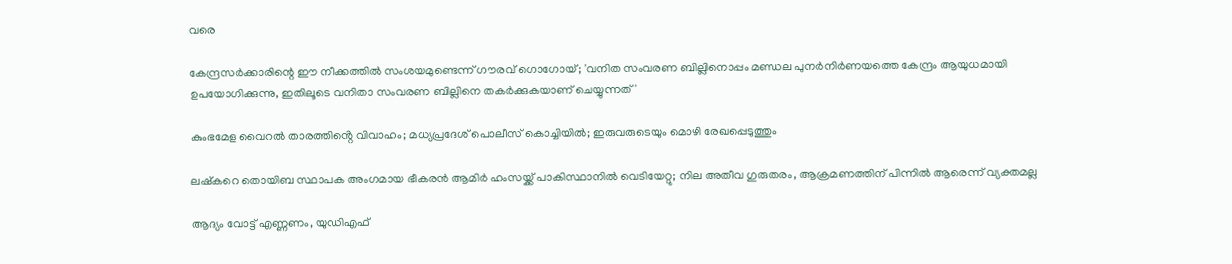വരെ

കേന്ദ്രസര്‍ക്കാരിന്റെ ഈ നീക്കത്തില്‍ സംശയമുണ്ടെന്ന് ഗൗരവ് ഗൊഗോയ്; 'വനിത സംവരണ ബില്ലിനൊപ്പം മണ്ഡല പുനര്‍നിര്‍ണയത്തെ കേന്ദ്രം ആയുധമായി ഉപയോഗിക്കുന്നു, ഇതിലൂടെ വനിതാ സംവരണ ബില്ലിനെ തകര്‍ക്കുകയാണ് ചെയ്യുന്നത്'

കുംഭമേള വൈറൽ താരത്തിൻ്റെ വിവാഹം; മധ്യപ്രദേശ് പൊലീസ് കൊച്ചിയിൽ; ഇരുവരുടെയും മൊഴി രേഖപ്പെടുത്തും

ലഷ്‌കറെ തൊയിബ സ്ഥാപക അംഗമായ ഭീകരന്‍ ആമിര്‍ ഹംസയ്ക്ക് പാകിസ്ഥാനില്‍ വെടിയേറ്റു; നില അതീവ ഗുരുതരം, ആക്രമണത്തിന് പിന്നില്‍ ആരെന്ന് വ്യക്തമല്ല

ആദ്യം വോട്ട് എണ്ണണം, യുഡിഎഫ്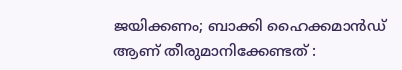ജയിക്കണം; ബാക്കി ഹൈക്കമാൻഡ് ആണ് തീരുമാനിക്കേണ്ടത് :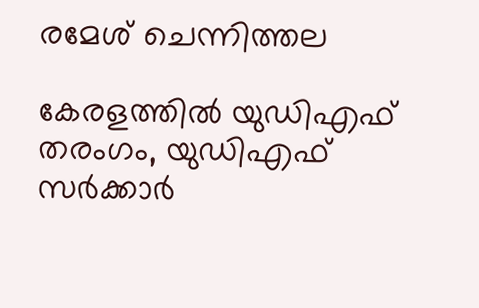രമേശ് ചെന്നിത്തല

കേരളത്തില്‍ യുഡിഎഫ് തരംഗം, യുഡിഎഫ് സര്‍ക്കാര്‍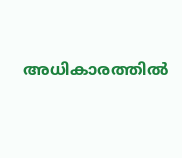അധികാരത്തില്‍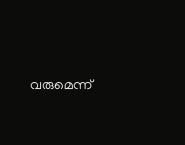വരുമെന്ന്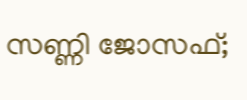സണ്ണി ജോസഫ്;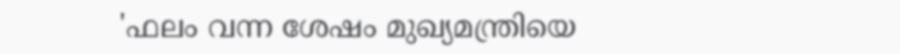'ഫലം വന്ന ശേഷം മുഖ്യമന്ത്രിയെ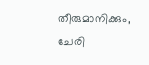തീരുമാനിക്കും, ചേരി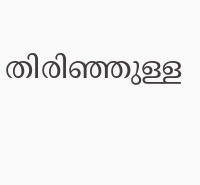തിരിഞ്ഞുള്ള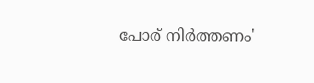പോര് നിര്‍ത്തണം'